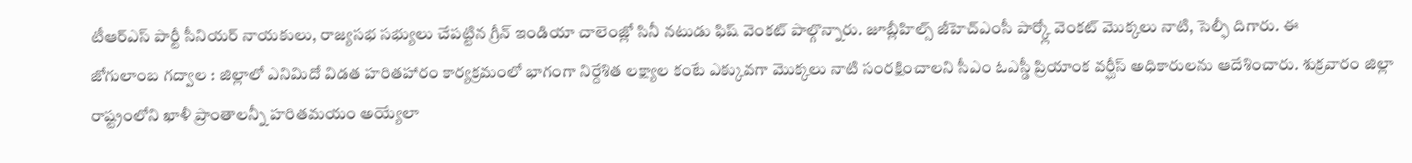టీఆర్ఎస్ పార్టీ సీనియర్ నాయకులు, రాజ్యసభ సభ్యులు చేపట్టిన గ్రీన్ ఇండియా చాలెంజ్లో సినీ నటుడు ఫిష్ వెంకట్ పాల్గొన్నారు. జూబ్లీహిల్స్ జీహెచ్ఎంసీ పార్క్లో వెంకట్ మొక్కలు నాటి, సెల్ఫీ దిగారు. ఈ
జోగులాంబ గద్వాల : జిల్లాలో ఎనిమిదో విడత హరితహారం కార్యక్రమంలో భాగంగా నిర్దేశిత లక్ష్యాల కంటే ఎక్కువగా మొక్కలు నాటి సంరక్షించాలని సీఎం ఓఎస్డీ ప్రియాంక వర్ఘీస్ అధికారులను ఆదేశించారు. శుక్రవారం జిల్లా
రాష్ట్రంలోని ఖాళీ ప్రాంతాలన్నీ హరితమయం అయ్యేలా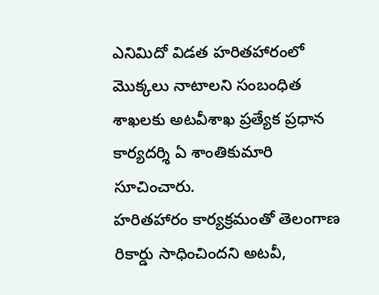ఎనిమిదో విడత హరితహారంలో మొక్కలు నాటాలని సంబంధిత శాఖలకు అటవీశాఖ ప్రత్యేక ప్రధాన కార్యదర్శి ఏ శాంతికుమారి సూచించారు.
హరితహారం కార్యక్రమంతో తెలంగాణ రికార్డు సాధించిందని అటవీ,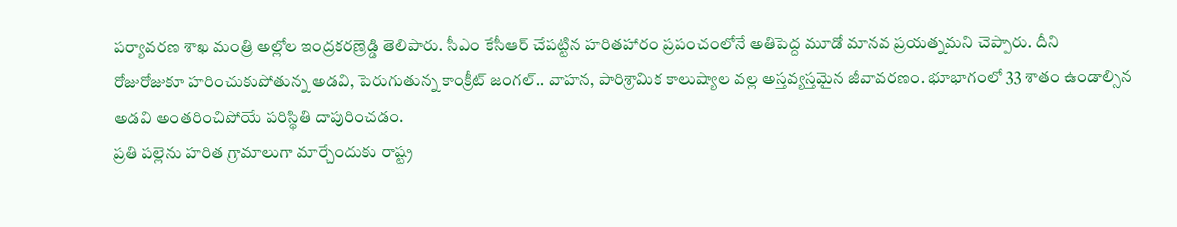పర్యావరణ శాఖ మంత్రి అల్లోల ఇంద్రకరణ్రెడ్డి తెలిపారు. సీఎం కేసీఆర్ చేపట్టిన హరితహారం ప్రపంచంలోనే అతిపెద్ద మూడో మానవ ప్రయత్నమని చెప్పారు. దీని
రోజురోజుకూ హరించుకుపోతున్న అడవి, పెరుగుతున్న కాంక్రీట్ జంగల్.. వాహన, పారిశ్రామిక కాలుష్యాల వల్ల అస్తవ్యస్తమైన జీవావరణం. భూభాగంలో 33 శాతం ఉండాల్సిన అడవి అంతరించిపోయే పరిస్థితి దాపురించడం.
ప్రతి పల్లెను హరిత గ్రామాలుగా మార్చేందుకు రాష్ట్ర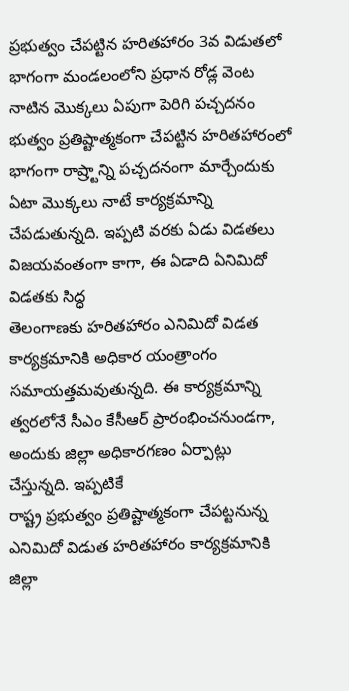ప్రభుత్వం చేపట్టిన హరితహారం 3వ విడుతలో భాగంగా మండలంలోని ప్రధాన రోడ్ల వెంట నాటిన మొక్కలు ఏపుగా పెరిగి పచ్చదనం
భుత్వం ప్రతిష్టాత్మకంగా చేపట్టిన హరితహారంలో భాగంగా రాష్ర్టాన్ని పచ్చదనంగా మార్చేందుకు ఏటా మొక్కలు నాటే కార్యక్రమాన్ని చేపడుతున్నది. ఇప్పటి వరకు ఏడు విడతలు విజయవంతంగా కాగా, ఈ ఏడాది ఏనిమిదో విడతకు సిద్ధ
తెలంగాణకు హరితహారం ఎనిమిదో విడత కార్యక్రమానికి అధికార యంత్రాంగం సమాయత్తమవుతున్నది. ఈ కార్యక్రమాన్ని త్వరలోనే సీఎం కేసీఆర్ ప్రారంభించనుండగా, అందుకు జిల్లా అధికారగణం ఏర్పాట్లు చేస్తున్నది. ఇప్పటికే
రాష్ట్ర ప్రభుత్వం ప్రతిష్టాత్మకంగా చేపట్టనున్న ఎనిమిదో విడుత హరితహారం కార్యక్రమానికి జిల్లా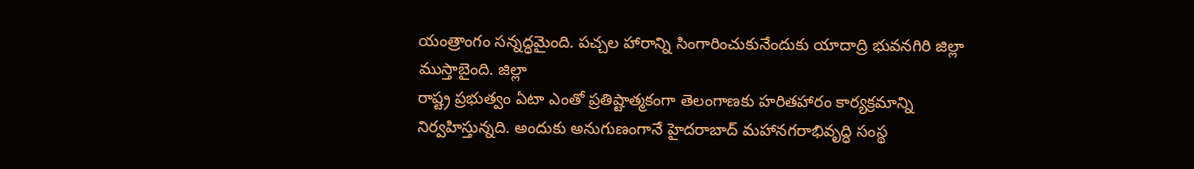యంత్రాంగం సన్నద్ధమైంది. పచ్చల హారాన్ని సింగారించుకునేందుకు యాదాద్రి భువనగిరి జిల్లా ముస్తాబైంది. జిల్లా
రాష్ట్ర ప్రభుత్వం ఏటా ఎంతో ప్రతిష్టాత్మకంగా తెలంగాణకు హరితహారం కార్యక్రమాన్ని నిర్వహిస్తున్నది. అందుకు అనుగుణంగానే హైదరాబాద్ మహానగరాభివృద్ధి సంస్థ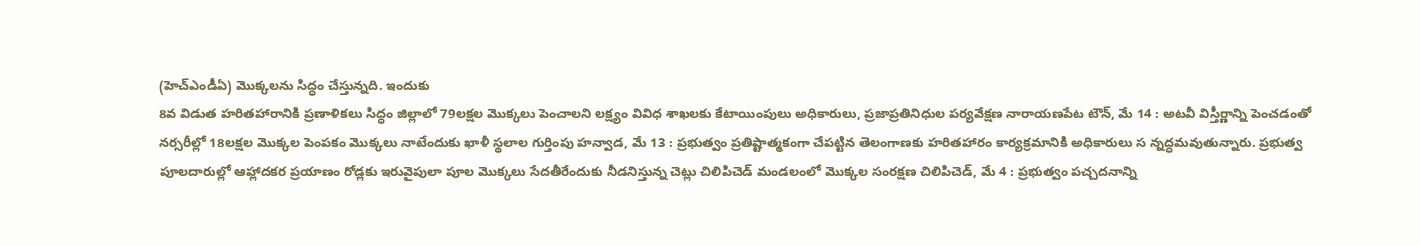(హెచ్ఎండీఏ) మొక్కలను సిద్ధం చేస్తున్నది. ఇందుకు
8వ విడుత హరితహారానికి ప్రణాళికలు సిద్ధం జిల్లాలో 79లక్షల మొక్కలు పెంచాలని లక్ష్యం వివిధ శాఖలకు కేటాయింపులు అధికారులు, ప్రజాప్రతినిధుల పర్యవేక్షణ నారాయణపేట టౌన్, మే 14 : అటవీ విస్తీర్ణాన్ని పెంచడంతో
నర్సరీల్లో 18లక్షల మొక్కల పెంపకం మొక్కలు నాటేందుకు ఖాళీ స్థలాల గుర్తింపు హన్వాడ, మే 13 : ప్రభుత్వం ప్రతిష్టాత్మకంగా చేపట్టిన తెలంగాణకు హరితహారం కార్యక్రమానికి అధికారులు స న్నద్ధమవుతున్నారు. ప్రభుత్వ
పూలదారుల్లో ఆహ్లాదకర ప్రయాణం రోడ్లకు ఇరువైపులా పూల మొక్కలు సేదతీరేందుకు నీడనిస్తున్న చెట్లు చిలిపిచెడ్ మండలంలో మొక్కల సంరక్షణ చిలిపిచెడ్, మే 4 : ప్రభుత్వం పచ్చదనాన్ని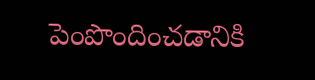పెంపొందించడానికి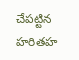చేపట్టిన హరితహ